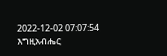2022-12-02 07:07:54
እግዚአብሔር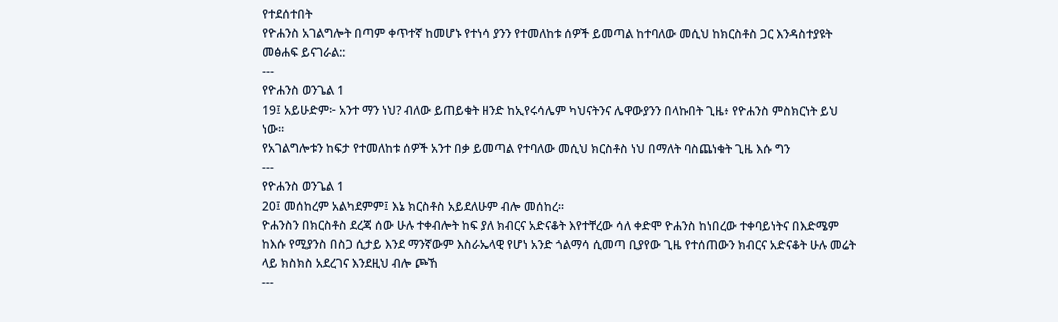የተደሰተበት
የዮሐንስ አገልግሎት በጣም ቀጥተኛ ከመሆኑ የተነሳ ያንን የተመለከቱ ሰዎች ይመጣል ከተባለው መሲህ ከክርስቶስ ጋር እንዳስተያዩት መፅሐፍ ይናገራል::
---
የዮሐንስ ወንጌል 1
19፤ አይሁድም፦ አንተ ማን ነህ? ብለው ይጠይቁት ዘንድ ከኢየሩሳሌም ካህናትንና ሌዋውያንን በላኩበት ጊዜ፥ የዮሐንስ ምስክርነት ይህ ነው።
የአገልግሎቱን ከፍታ የተመለከቱ ሰዎች አንተ በቃ ይመጣል የተባለው መሲህ ክርስቶስ ነህ በማለት ባስጨነቁት ጊዜ እሱ ግን
---
የዮሐንስ ወንጌል 1
20፤ መሰከረም አልካደምም፤ እኔ ክርስቶስ አይደለሁም ብሎ መሰከረ።
ዮሐንስን በክርስቶስ ደረጃ ሰው ሁሉ ተቀብሎት ከፍ ያለ ክብርና አድናቆት እየተቸረው ሳለ ቀድሞ ዮሐንስ ከነበረው ተቀባይነትና በእድሜም ከእሱ የሚያንስ በስጋ ሲታይ እንደ ማንኛውም እስራኤላዊ የሆነ አንድ ጎልማሳ ሲመጣ ቢያየው ጊዜ የተሰጠውን ክብርና አድናቆት ሁሉ መሬት ላይ ክስክስ አደረገና እንደዚህ ብሎ ጮኸ
---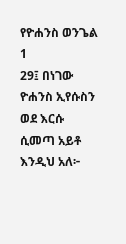የዮሐንስ ወንጌል 1
29፤ በነገው ዮሐንስ ኢየሱስን ወደ እርሱ ሲመጣ አይቶ እንዲህ አለ፦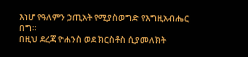እነሆ የዓለምን ኃጢአት የሚያስወግድ የእግዚአብሔር በግ።
በዚህ ደረጃ ዮሐንስ ወደ ክርስቶስ ሲያመለክት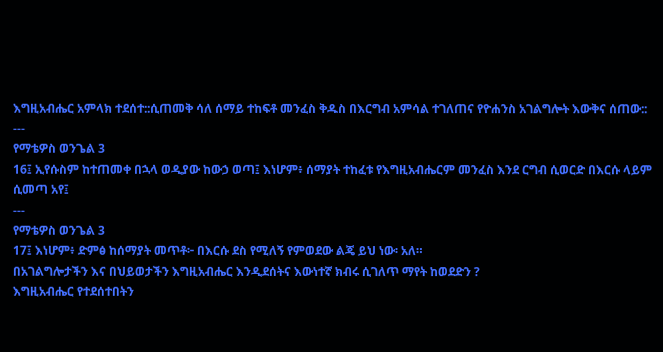እግዚአብሔር አምላክ ተደሰተ::ሲጠመቅ ሳለ ሰማይ ተከፍቶ መንፈስ ቅዱስ በእርግብ አምሳል ተገለጠና የዮሐንስ አገልግሎት እውቅና ሰጠው::
---
የማቴዎስ ወንጌል 3
16፤ ኢየሱስም ከተጠመቀ በኋላ ወዲያው ከውኃ ወጣ፤ እነሆም፥ ሰማያት ተከፈቱ የእግዚአብሔርም መንፈስ እንደ ርግብ ሲወርድ በእርሱ ላይም ሲመጣ አየ፤
---
የማቴዎስ ወንጌል 3
17፤ እነሆም፥ ድምፅ ከሰማያት መጥቶ፦ በእርሱ ደስ የሚለኝ የምወደው ልጄ ይህ ነው፡ አለ።
በአገልግሎታችን እና በህይወታችን እግዚአብሔር እንዲደሰትና እውነተኛ ክብሩ ሲገለጥ ማየት ከወደድን ?
እግዚአብሔር የተደሰተበትን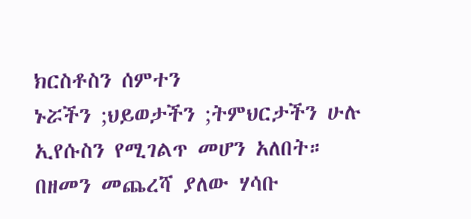ክርስቶስን ሰምተን
ኑሯችን ;ህይወታችን ;ትምህርታችን ሁሉ ኢየሱስን የሚገልጥ መሆን አለበት።
በዘመን መጨረሻ ያለው ሃሳቡ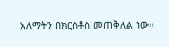አለማትን በክርስቶስ መጠቅለል ነው።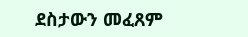ደስታውን መፈጸም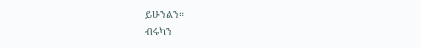ይሁንልን።
ብሩካን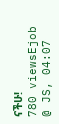ናችሁ!
780 viewsEjob @ JS, 04:07